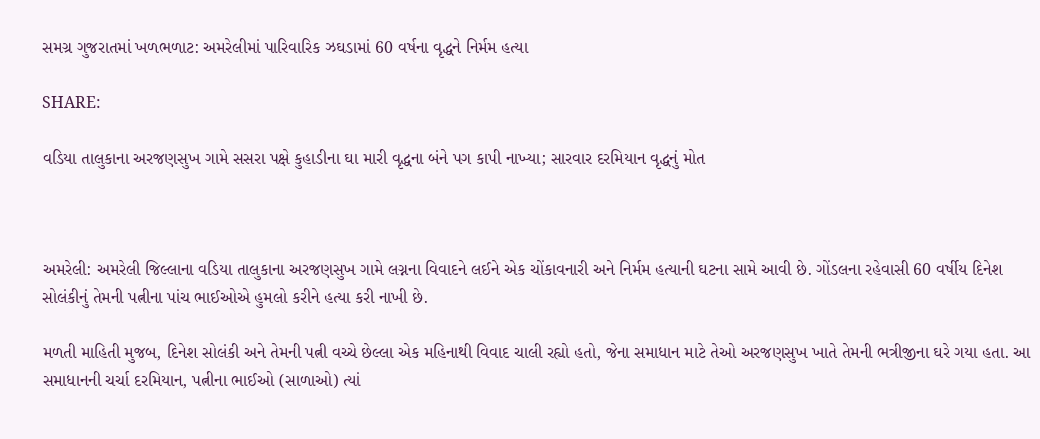સમગ્ર ગુજરાતમાં ખળભળાટ: અમરેલીમાં પારિવારિક ઝઘડામાં 60 વર્ષના વૃદ્ધને નિર્મમ હત્યા

SHARE:

વડિયા તાલુકાના અરજણસુખ ગામે સસરા પક્ષે કુહાડીના ઘા મારી વૃદ્ધના બંને પગ કાપી નાખ્યા; સારવાર દરમિયાન વૃદ્ધનું મોત



અમરેલી: અમરેલી જિલ્લાના વડિયા તાલુકાના અરજણસુખ ગામે લગ્નના વિવાદને લઈને એક ચોંકાવનારી અને નિર્મમ હત્યાની ઘટના સામે આવી છે. ગોંડલના રહેવાસી 60 વર્ષીય દિનેશ સોલંકીનું તેમની પત્નીના પાંચ ભાઈઓએ હુમલો કરીને હત્યા કરી નાખી છે.

મળતી માહિતી મુજબ, દિનેશ સોલંકી અને તેમની પત્ની વચ્ચે છેલ્લા એક મહિનાથી વિવાદ ચાલી રહ્યો હતો, જેના સમાધાન માટે તેઓ અરજણસુખ ખાતે તેમની ભત્રીજીના ઘરે ગયા હતા. આ સમાધાનની ચર્ચા દરમિયાન, પત્નીના ભાઈઓ (સાળાઓ) ત્યાં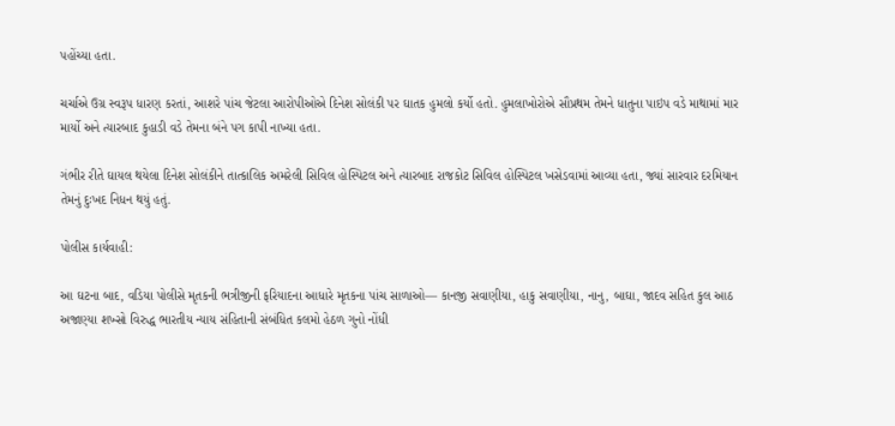પહોંચ્યા હતા.

ચર્ચાએ ઉગ્ર સ્વરૂપ ધારણ કરતાં, આશરે પાંચ જેટલા આરોપીઓએ દિનેશ સોલંકી પર ઘાતક હુમલો કર્યો હતો. હુમલાખોરોએ સૌપ્રથમ તેમને ધાતુના પાઇપ વડે માથામાં માર માર્યો અને ત્યારબાદ કુહાડી વડે તેમના બંને પગ કાપી નાખ્યા હતા.

ગંભીર રીતે ઘાયલ થયેલા દિનેશ સોલંકીને તાત્કાલિક અમરેલી સિવિલ હોસ્પિટલ અને ત્યારબાદ રાજકોટ સિવિલ હોસ્પિટલ ખસેડવામાં આવ્યા હતા, જ્યાં સારવાર દરમિયાન તેમનું દુઃખદ નિધન થયું હતું.

પોલીસ કાર્યવાહી:

આ ઘટના બાદ, વડિયા પોલીસે મૃતકની ભત્રીજીની ફરિયાદના આધારે મૃતકના પાંચ સાળાઓ— કાનજી સવાણીયા, હાકુ સવાણીયા, નાનુ, બાઘા, જાદવ સહિત કુલ આઠ અજાણ્યા શખ્સો વિરુદ્ધ ભારતીય ન્યાય સંહિતાની સંબંધિત કલમો હેઠળ ગુનો નોંધી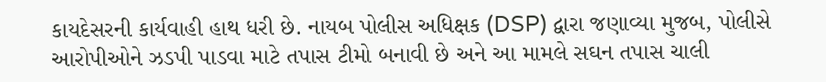કાયદેસરની કાર્યવાહી હાથ ધરી છે. નાયબ પોલીસ અધિક્ષક (DSP) દ્વારા જણાવ્યા મુજબ, પોલીસે આરોપીઓને ઝડપી પાડવા માટે તપાસ ટીમો બનાવી છે અને આ મામલે સઘન તપાસ ચાલી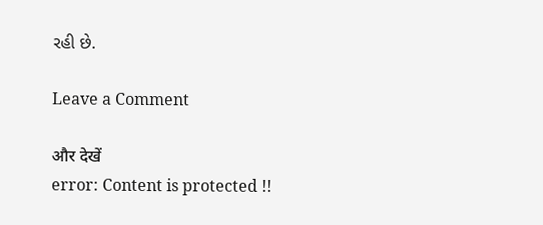રહી છે.

Leave a Comment

और देखें
error: Content is protected !!